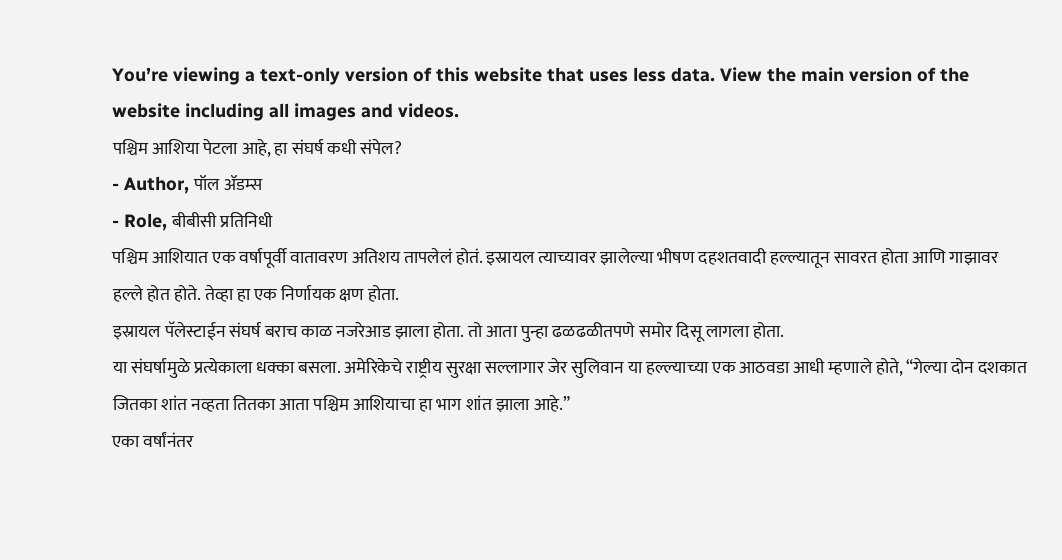You’re viewing a text-only version of this website that uses less data. View the main version of the website including all images and videos.
पश्चिम आशिया पेटला आहे, हा संघर्ष कधी संपेल?
- Author, पॉल ॲडम्स
- Role, बीबीसी प्रतिनिधी
पश्चिम आशियात एक वर्षापूर्वी वातावरण अतिशय तापलेलं होतं. इस्रायल त्याच्यावर झालेल्या भीषण दहशतवादी हल्ल्यातून सावरत होता आणि गाझावर हल्ले होत होते. तेव्हा हा एक निर्णायक क्षण होता.
इस्रायल पॅलेस्टाईन संघर्ष बराच काळ नजरेआड झाला होता. तो आता पुन्हा ढळढळीतपणे समोर दिसू लागला होता.
या संघर्षामुळे प्रत्येकाला धक्का बसला. अमेरिकेचे राष्ट्रीय सुरक्षा सल्लागार जेर सुलिवान या हल्ल्याच्या एक आठवडा आधी म्हणाले होते, “गेल्या दोन दशकात जितका शांत नव्हता तितका आता पश्चिम आशियाचा हा भाग शांत झाला आहे.”
एका वर्षांनंतर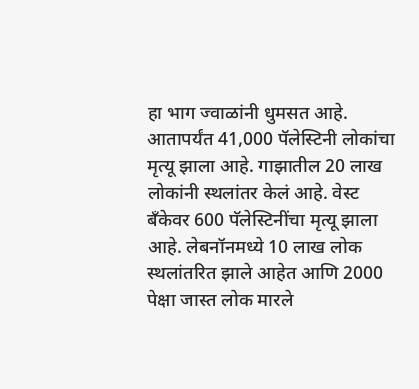हा भाग ज्वाळांनी धुमसत आहे.
आतापर्यंत 41,000 पॅलेस्टिनी लोकांचा मृत्यू झाला आहे. गाझातील 20 लाख लोकांनी स्थलांतर केलं आहे. वेस्ट बँकेवर 600 पॅलेस्टिनींचा मृत्यू झाला आहे. लेबनॉनमध्ये 10 लाख लोक स्थलांतरित झाले आहेत आणि 2000 पेक्षा जास्त लोक मारले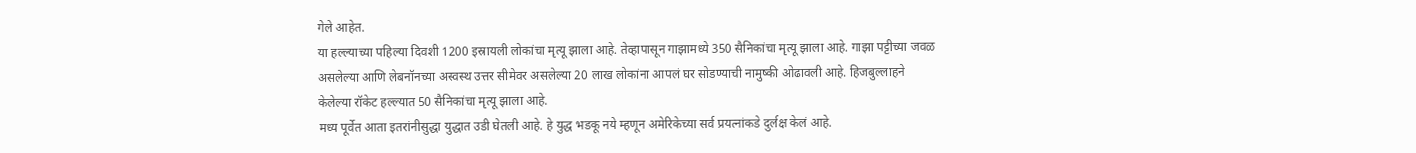गेले आहेत.
या हल्ल्याच्या पहिल्या दिवशी 1200 इस्रायली लोकांचा मृत्यू झाला आहे. तेव्हापासून गाझामध्ये 350 सैनिकांचा मृत्यू झाला आहे. गाझा पट्टीच्या जवळ असलेल्या आणि लेबनॉनच्या अस्वस्थ उत्तर सीमेवर असलेल्या 20 लाख लोकांना आपलं घर सोडण्याची नामुष्की ओढावली आहे. हिजबुल्लाहने केलेल्या रॉकेट हल्ल्यात 50 सैनिकांचा मृत्यू झाला आहे.
मध्य पूर्वेत आता इतरांनीसुद्धा युद्धात उडी घेतली आहे. हे युद्ध भडकू नये म्हणून अमेरिकेच्या सर्व प्रयत्नांकडे दुर्लक्ष केलं आहे.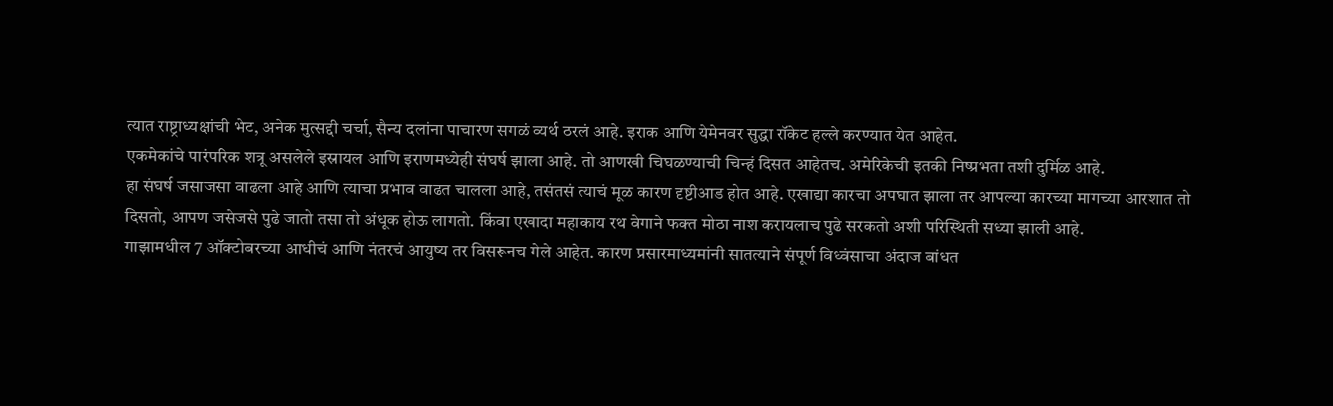त्यात राष्ट्राध्यक्षांची भेट, अनेक मुत्सद्दी चर्चा, सैन्य दलांना पाचारण सगळं व्यर्थ ठरलं आहे. इराक आणि येमेनवर सुद्धा रॉकेट हल्ले करण्यात येत आहेत.
एकमेकांचे पारंपरिक शत्रू असलेले इस्रायल आणि इराणमध्येही संघर्ष झाला आहे. तो आणखी चिघळण्याची चिन्हं दिसत आहेतच. अमेरिकेची इतकी निष्प्रभता तशी दुर्मिळ आहे.
हा संघर्ष जसाजसा वाढला आहे आणि त्याचा प्रभाव वाढत चालला आहे, तसंतसं त्याचं मूळ कारण दृष्टीआड होत आहे. एखाद्या कारचा अपघात झाला तर आपल्या कारच्या मागच्या आरशात तो दिसतो, आपण जसेजसे पुढे जातो तसा तो अंधूक होऊ लागतो. किंवा एखादा महाकाय रथ वेगाने फक्त मोठा नाश करायलाच पुढे सरकतो अशी परिस्थिती सध्या झाली आहे.
गाझामधील 7 ऑक्टोबरच्या आधीचं आणि नंतरचं आयुष्य तर विसरूनच गेले आहेत. कारण प्रसारमाध्यमांनी सातत्याने संपूर्ण विध्वंसाचा अंदाज बांधत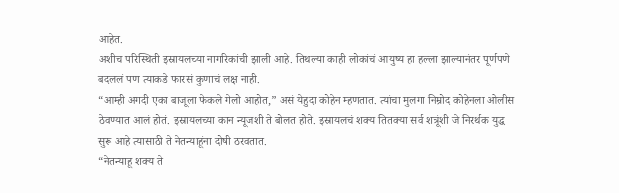आहेत.
अशीच परिस्थिती इस्रायलच्या नागरिकांची झाली आहे. तिथल्या काही लोकांचं आयुष्य हा हल्ला झाल्यानंतर पूर्णपणे बदललं पण त्याकडे फारसं कुणाचं लक्ष नाही.
“आम्ही अगदी एका बाजूला फेकले गेलो आहोत,” असं येहुदा कोहेन म्हणतात. त्यांचा मुलगा निम्रोद कोहेनला ओलीस ठेवण्यात आलं होतं. इस्रायलच्या कान न्यूजशी ते बोलत होते. इस्रायलचं शक्य तितक्या सर्व शत्रूंशी जे निरर्थक युद्ध सुरू आहे त्यासाठी ते नेतन्याहूंना दोषी ठरवतात.
“नेतन्याहू शक्य ते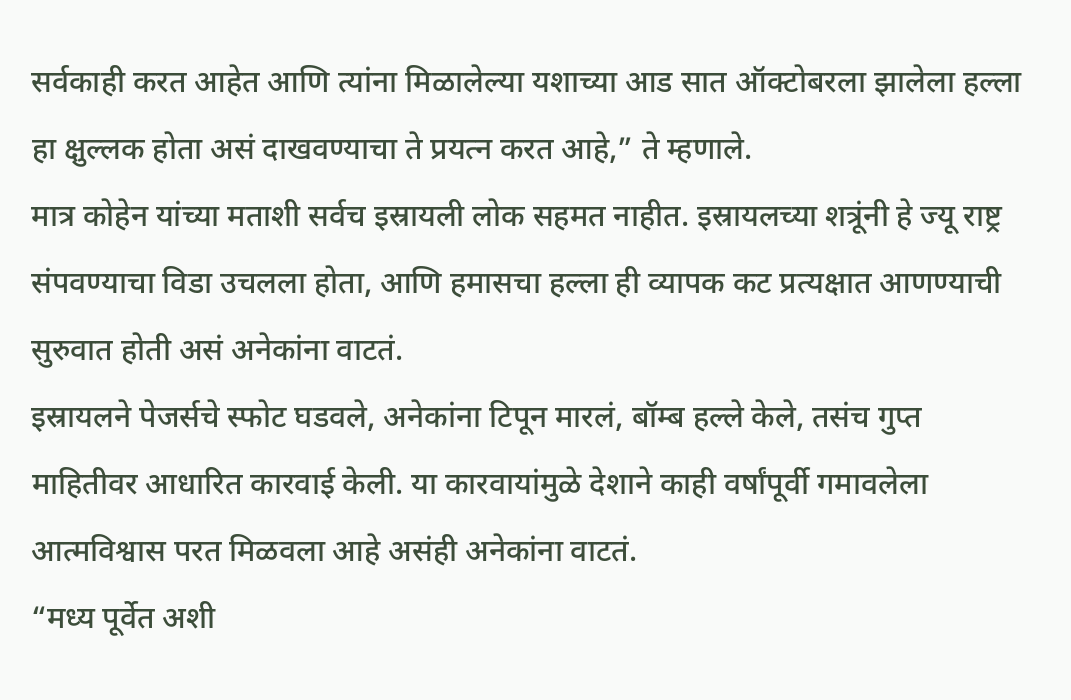सर्वकाही करत आहेत आणि त्यांना मिळालेल्या यशाच्या आड सात ऑक्टोबरला झालेला हल्ला हा क्षुल्लक होता असं दाखवण्याचा ते प्रयत्न करत आहे,” ते म्हणाले.
मात्र कोहेन यांच्या मताशी सर्वच इस्रायली लोक सहमत नाहीत. इस्रायलच्या शत्रूंनी हे ज्यू राष्ट्र संपवण्याचा विडा उचलला होता, आणि हमासचा हल्ला ही व्यापक कट प्रत्यक्षात आणण्याची सुरुवात होती असं अनेकांना वाटतं.
इस्रायलने पेजर्सचे स्फोट घडवले, अनेकांना टिपून मारलं, बॉम्ब हल्ले केले, तसंच गुप्त माहितीवर आधारित कारवाई केली. या कारवायांमुळे देशाने काही वर्षांपूर्वी गमावलेला आत्मविश्वास परत मिळवला आहे असंही अनेकांना वाटतं.
“मध्य पूर्वेत अशी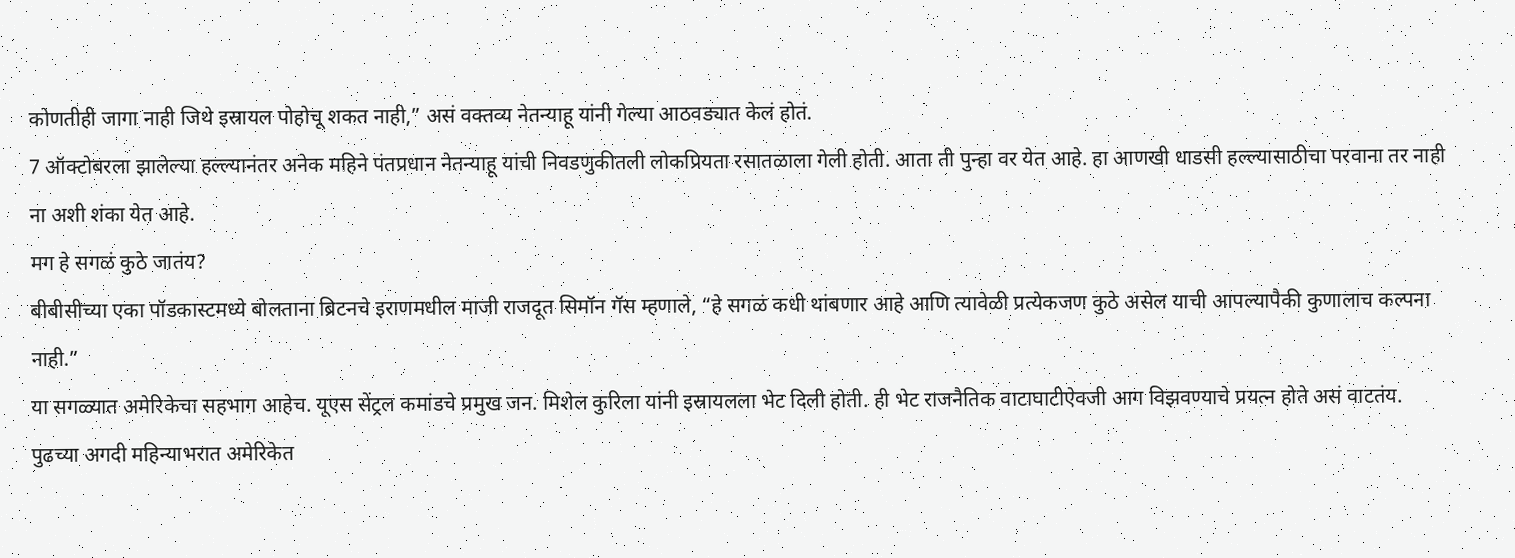कोणतीही जागा नाही जिथे इस्रायल पोहोचू शकत नाही,” असं वक्तव्य नेतन्याहू यांनी गेल्या आठवड्यात केलं होतं.
7 ऑक्टोबरला झालेल्या हल्ल्यानंतर अनेक महिने पंतप्रधान नेतन्याहू यांची निवडणुकीतली लोकप्रियता रसातळाला गेली होती. आता ती पुन्हा वर येत आहे. हा आणखी धाडसी हल्ल्यासाठीचा परवाना तर नाही ना अशी शंका येत आहे.
मग हे सगळं कुठे जातंय?
बीबीसीच्या एका पॉडकास्टमध्ये बोलताना ब्रिटनचे इराणमधील माजी राजदूत सिमॉन गॅस म्हणाले, “हे सगळं कधी थांबणार आहे आणि त्यावेळी प्रत्येकजण कुठे असेल याची आपल्यापैकी कुणालाच कल्पना नाही.”
या सगळ्यात अमेरिकेचा सहभाग आहेच. यूएस सेंट्रल कमांडचे प्रमुख जन. मिशेल कुरिला यांनी इस्रायलला भेट दिली होती. ही भेट राजनैतिक वाटाघाटीऐवजी आग विझवण्याचे प्रयत्न होते असं वाटतंय.
पुढच्या अगदी महिन्याभरात अमेरिकेत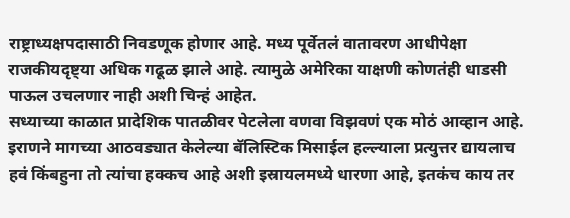राष्ट्राध्यक्षपदासाठी निवडणूक होणार आहे. मध्य पूर्वेतलं वातावरण आधीपेक्षा राजकीयदृष्ट्या अधिक गढूळ झाले आहे. त्यामुळे अमेरिका याक्षणी कोणतंही धाडसी पाऊल उचलणार नाही अशी चिन्हं आहेत.
सध्याच्या काळात प्रादेशिक पातळीवर पेटलेला वणवा विझवणं एक मोठं आव्हान आहे.
इराणने मागच्या आठवड्यात केलेल्या बॅलिस्टिक मिसाईल हल्ल्याला प्रत्युत्तर द्यायलाच हवं किंबहुना तो त्यांचा हक्कच आहे अशी इस्रायलमध्ये धारणा आहे, इतकंच काय तर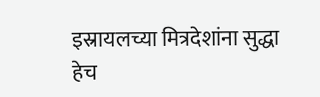इस्रायलच्या मित्रदेशांना सुद्धा हेच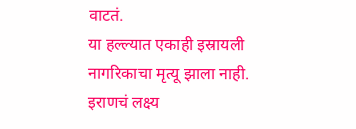वाटतं.
या हल्ल्यात एकाही इस्रायली नागरिकाचा मृत्यू झाला नाही. इराणचं लक्ष्य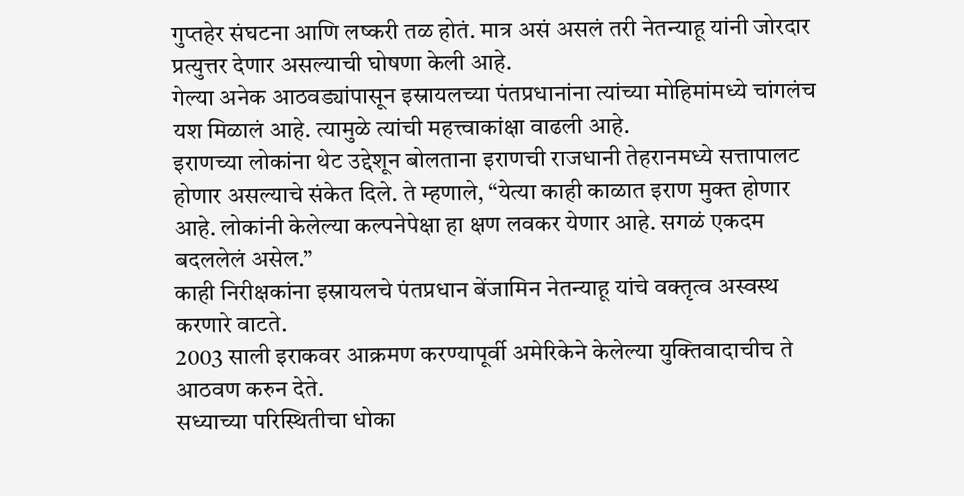गुप्तहेर संघटना आणि लष्करी तळ होतं. मात्र असं असलं तरी नेतन्याहू यांनी जोरदार प्रत्युत्तर देणार असल्याची घोषणा केली आहे.
गेल्या अनेक आठवड्यांपासून इस्रायलच्या पंतप्रधानांना त्यांच्या मोहिमांमध्ये चांगलंच यश मिळालं आहे. त्यामुळे त्यांची महत्त्वाकांक्षा वाढली आहे.
इराणच्या लोकांना थेट उद्देशून बोलताना इराणची राजधानी तेहरानमध्ये सत्तापालट होणार असल्याचे संकेत दिले. ते म्हणाले, “येत्या काही काळात इराण मुक्त होणार आहे. लोकांनी केलेल्या कल्पनेपेक्षा हा क्षण लवकर येणार आहे. सगळं एकदम बदललेलं असेल.”
काही निरीक्षकांना इस्रायलचे पंतप्रधान बेंजामिन नेतन्याहू यांचे वक्तृत्व अस्वस्थ करणारे वाटते.
2003 साली इराकवर आक्रमण करण्यापूर्वी अमेरिकेने केलेल्या युक्तिवादाचीच ते आठवण करुन देते.
सध्याच्या परिस्थितीचा धोका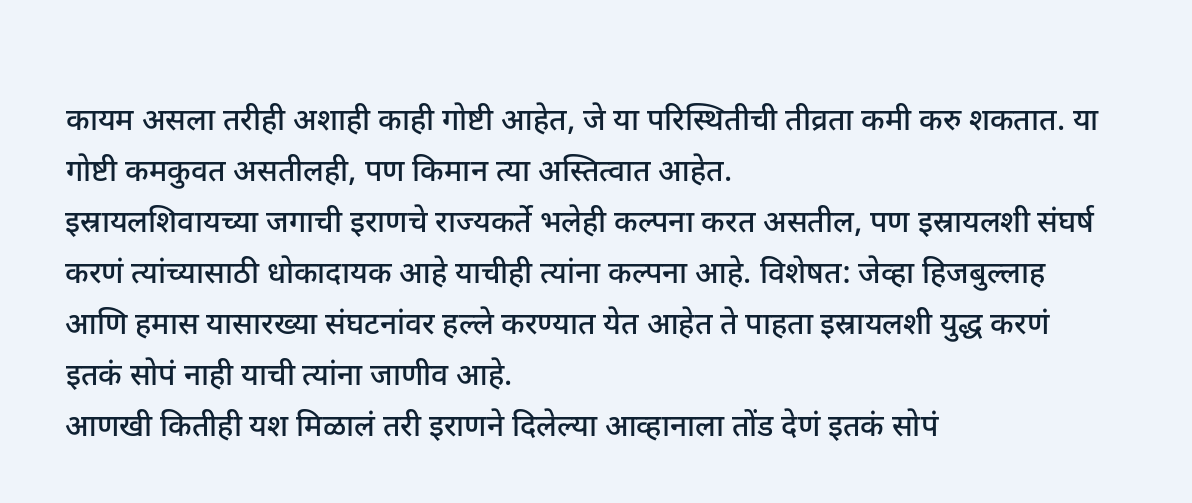कायम असला तरीही अशाही काही गोष्टी आहेत, जे या परिस्थितीची तीव्रता कमी करु शकतात. या गोष्टी कमकुवत असतीलही, पण किमान त्या अस्तित्वात आहेत.
इस्रायलशिवायच्या जगाची इराणचे राज्यकर्ते भलेही कल्पना करत असतील, पण इस्रायलशी संघर्ष करणं त्यांच्यासाठी धोकादायक आहे याचीही त्यांना कल्पना आहे. विशेषत: जेव्हा हिजबुल्लाह आणि हमास यासारख्या संघटनांवर हल्ले करण्यात येत आहेत ते पाहता इस्रायलशी युद्ध करणं इतकं सोपं नाही याची त्यांना जाणीव आहे.
आणखी कितीही यश मिळालं तरी इराणने दिलेल्या आव्हानाला तोंड देणं इतकं सोपं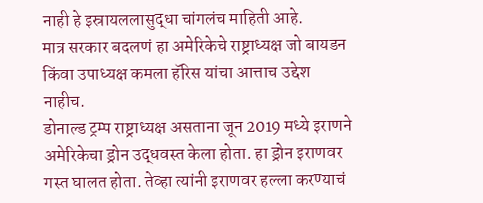नाही हे इस्रायललासुद्धा चांगलंच माहिती आहे.
मात्र सरकार बदलणं हा अमेरिकेचे राष्ट्राध्यक्ष जो बायडन किंवा उपाध्यक्ष कमला हॅरिस यांचा आत्ताच उद्देश नाहीच.
डोनाल्ड ट्रम्प राष्ट्राध्यक्ष असताना जून 2019 मध्ये इराणने अमेरिकेचा ड्रोन उद्धवस्त केला होता. हा ड्रोन इराणवर गस्त घालत होता. तेव्हा त्यांनी इराणवर हल्ला करण्याचं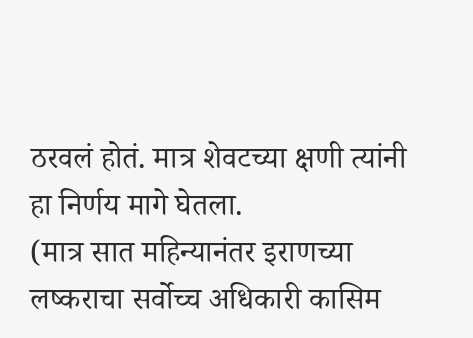ठरवलं होतं. मात्र शेवटच्या क्षणी त्यांनी हा निर्णय मागे घेतला.
(मात्र सात महिन्यानंतर इराणच्या लष्कराचा सर्वोच्च अधिकारी कासिम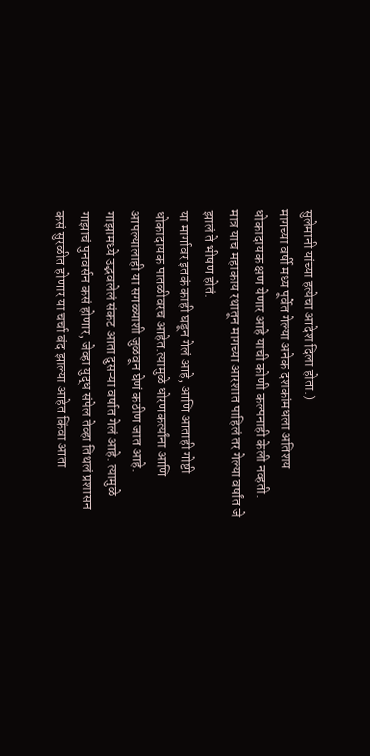सुलेमानी यांच्या हत्येचा आदेश दिला होता.)
मागच्या वर्षी मध्य पूर्वेत गेल्या अनेक दशकांमधला अतिशय धोकादायक क्षण येणार आहे याची कोणी कल्पनाही केली नव्हती.
मात्र याच महाकाय रथातून मागच्या आरशात पाहिलं तर गेल्या वर्षांत जे झालं ते भीषण होतं.
या मार्गावर इतकं काही घडून गेलं आहे, आणि आताही गोष्टी धोकादायक पातळीवरच आहेत.त्यामुळे धोरणकर्त्यांना आणि आपल्यालाही या सगळ्याशी जुळवून घेणं कठीण जात आहे.
गाझामध्ये उद्भवलेलं संकट आता दुसऱ्या वर्षात गेलं आहे. त्यामुळे गाझाचं पुनवर्सन कसं होणार, जेव्हा युद्ध संपेल तेव्हा तिथलं प्रशासन कसं सुरळीत होणार या चर्चा बंद झाल्या आहेत किंवा आता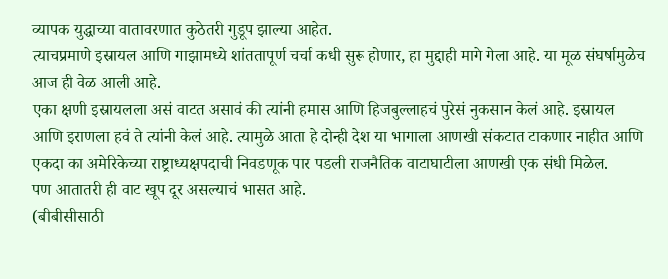व्यापक युद्धाच्या वातावरणात कुठेतरी गुडूप झाल्या आहेत.
त्याचप्रमाणे इस्रायल आणि गाझामध्ये शांततापूर्ण चर्चा कधी सुरू होणार, हा मुद्दाही मागे गेला आहे. या मूळ संघर्षामुळेच आज ही वेळ आली आहे.
एका क्षणी इस्रायलला असं वाटत असावं की त्यांनी हमास आणि हिजबुल्लाहचं पुरेसं नुकसान केलं आहे. इस्रायल आणि इराणला हवं ते त्यांनी केलं आहे. त्यामुळे आता हे दोन्ही देश या भागाला आणखी संकटात टाकणार नाहीत आणि एकदा का अमेरिकेच्या राष्ट्राध्यक्षपदाची निवडणूक पार पडली राजनैतिक वाटाघाटीला आणखी एक संधी मिळेल.
पण आतातरी ही वाट खूप दूर असल्याचं भासत आहे.
(बीबीसीसाठी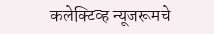कलेक्टिव्ह न्यूजरूमचे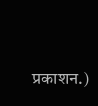प्रकाशन.)